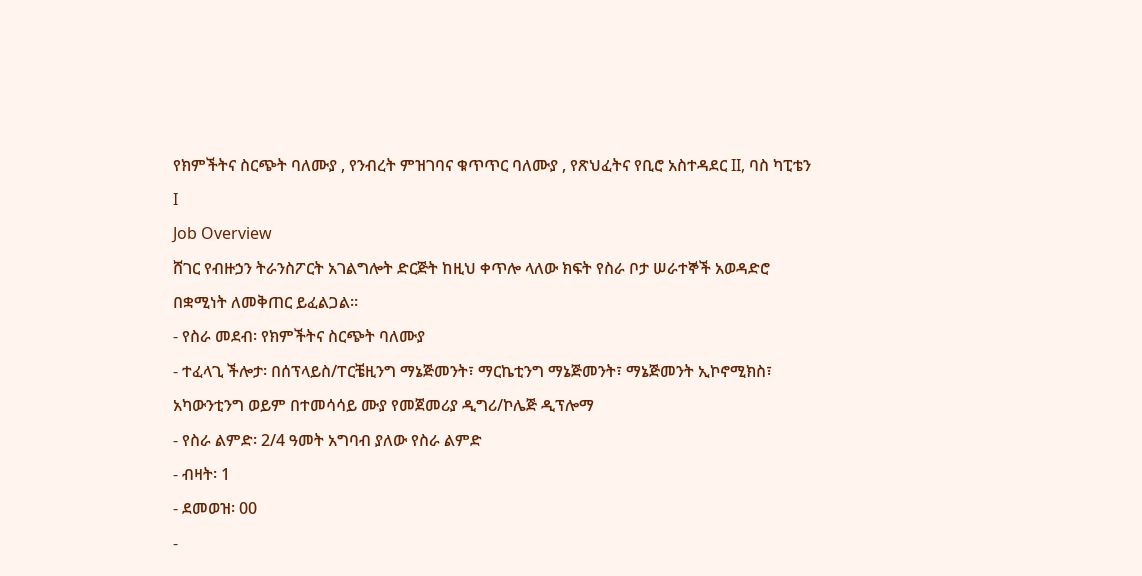የክምችትና ስርጭት ባለሙያ , የንብረት ምዝገባና ቁጥጥር ባለሙያ , የጽህፈትና የቢሮ አስተዳደር II, ባስ ካፒቴን I
Job Overview
ሸገር የብዙኃን ትራንስፖርት አገልግሎት ድርጅት ከዚህ ቀጥሎ ላለው ክፍት የስራ ቦታ ሠራተኞች አወዳድሮ በቋሚነት ለመቅጠር ይፈልጋል፡፡
- የስራ መደብ፡ የክምችትና ስርጭት ባለሙያ
- ተፈላጊ ችሎታ፡ በሰፕላይስ/ፐርቼዚንግ ማኔጅመንት፣ ማርኬቲንግ ማኔጅመንት፣ ማኔጅመንት ኢኮኖሚክስ፣ አካውንቲንግ ወይም በተመሳሳይ ሙያ የመጀመሪያ ዲግሪ/ኮሌጅ ዲፕሎማ
- የስራ ልምድ፡ 2/4 ዓመት አግባብ ያለው የስራ ልምድ
- ብዛት፡ 1
- ደመወዝ፡ 00
-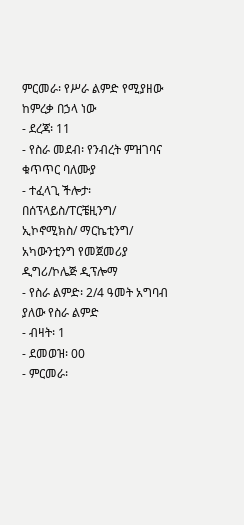ምርመራ፡ የሥራ ልምድ የሚያዘው ከምረቃ በኃላ ነው
- ደረጃ፡ 11
- የስራ መደብ፡ የንብረት ምዝገባና ቁጥጥር ባለሙያ
- ተፈላጊ ችሎታ፡ በሰፕላይስ/ፐርቼዚንግ/ ኢኮኖሚክስ/ ማርኬቲንግ/ አካውንቲንግ የመጀመሪያ ዲግሪ/ኮሌጅ ዲፕሎማ
- የስራ ልምድ፡ 2/4 ዓመት አግባብ ያለው የስራ ልምድ
- ብዛት፡ 1
- ደመወዝ፡ 00
- ምርመራ፡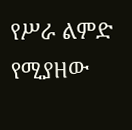የሥራ ልምድ የሚያዘው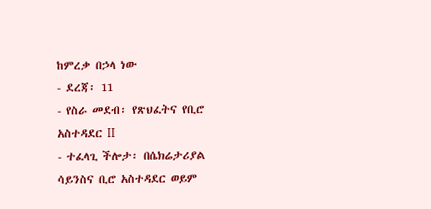ከምረቃ በኃላ ነው
- ደረጃ፡ 11
- የስራ መደብ፡ የጽህፈትና የቢሮ አስተዳደር II
- ተፈላጊ ችሎታ፡ በሴክሬታሪያል ሳይንስና ቢሮ አስተዳደር ወይም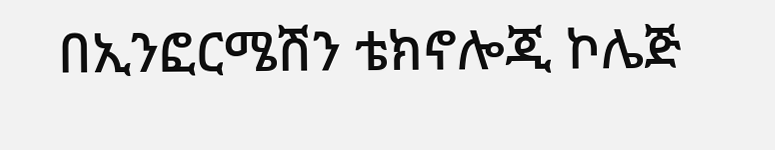በኢንፎርሜሽን ቴክኖሎጂ ኮሌጅ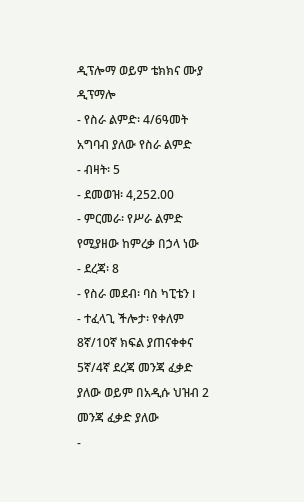ዲፕሎማ ወይም ቴክክና ሙያ ዲፕማሎ
- የስራ ልምድ፡ 4/6ዓመት አግባብ ያለው የስራ ልምድ
- ብዛት፡ 5
- ደመወዝ፡ 4,252.00
- ምርመራ፡ የሥራ ልምድ የሚያዘው ከምረቃ በኃላ ነው
- ደረጃ፡ 8
- የስራ መደብ፡ ባስ ካፒቴን I
- ተፈላጊ ችሎታ፡ የቀለም 8ኛ/10ኛ ክፍል ያጠናቀቀና 5ኛ/4ኛ ደረጃ መንጃ ፈቃድ ያለው ወይም በአዲሱ ህዝብ 2 መንጃ ፈቃድ ያለው
-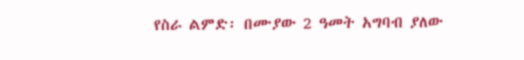የስራ ልምድ፡ በሙያው 2 ዓመት አግባብ ያለው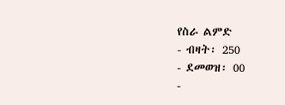የስራ ልምድ
- ብዛት፡ 250
- ደመወዝ፡ 00
-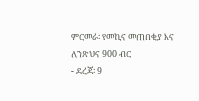ምርመራ፡ የመኪና መጠበቂያ እና ለንጽህና 900 ብር
- ደረጃ፡ 9